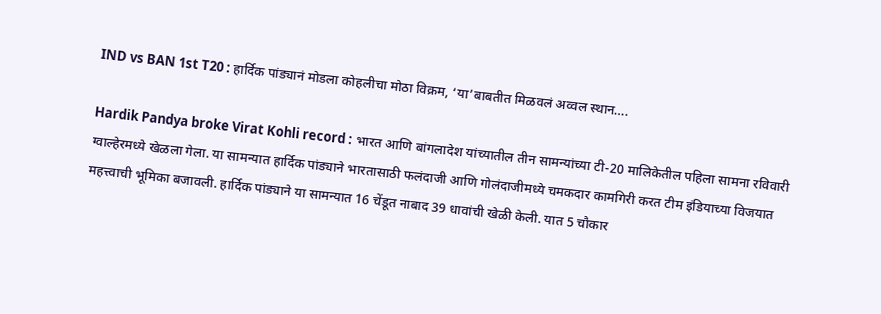IND vs BAN 1st T20 : हार्दिक पांड्यानं मोडला कोहलीचा मोठा विक्रम, ‘या’बाबतीत मिळवलं अव्वल स्थान….

Hardik Pandya broke Virat Kohli record : भारत आणि बांगलादेश यांच्यातील तीन सामन्यांच्या टी-20 मालिकेतील पहिला सामना रविवारी ग्वाल्हेरमध्ये खेळला गेला. या सामन्यात हार्दिक पांड्याने भारतासाठी फलंदाजी आणि गोलंदाजीमध्ये चमकदार कामगिरी करत टीम इंडियाच्या विजयात महत्त्वाची भूमिका बजावली. हार्दिक पांड्याने या सामन्यात 16 चेंडूत नाबाद 39 धावांची खेळी केली. यात 5 चौकार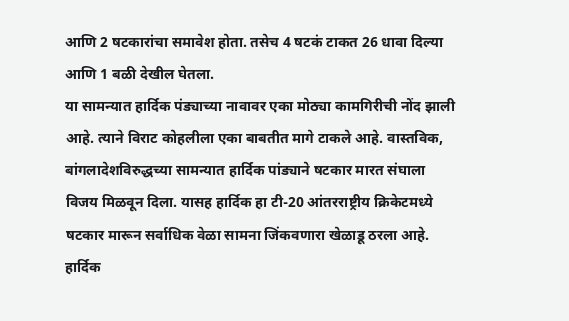आणि 2 षटकारांचा समावेश होता. तसेच 4 षटकं टाकत 26 धावा दिल्या आणि 1 बळी देखील घेतला.
या सामन्यात हार्दिक पंड्याच्या नावावर एका मोठ्या कामगिरीची नोंद झाली आहे. त्याने विराट कोहलीला एका बाबतीत मागे टाकले आहे. वास्तविक, बांगलादेशविरुद्धच्या सामन्यात हार्दिक पांड्याने षटकार मारत संघाला विजय मिळवून दिला. यासह हार्दिक हा टी-20 आंतरराष्ट्रीय क्रिकेटमध्ये षटकार मारून सर्वाधिक वेळा सामना जिंकवणारा खेळाडू ठरला आहे. हार्दिक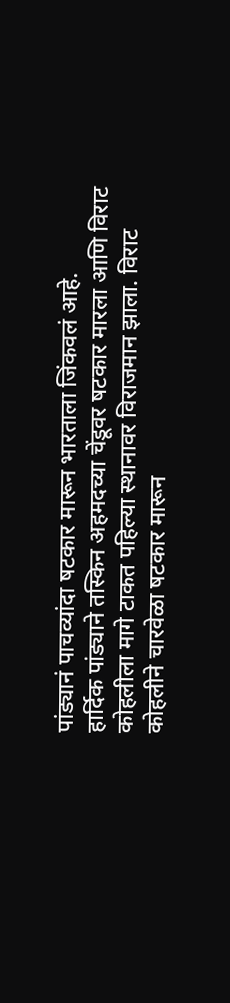पांड्यानं पाचव्यांदा षटकार मारून भारताला जिंकवलं आहे.
हार्दिक पांड्याने तस्किन अहमदच्या चेंडूवर षटकार मारला आणि विराट कोहलीला मागे टाकत पहिल्या स्थानावर विराजमान झाला. विराट कोहलीने चारवेळा षटकार मारून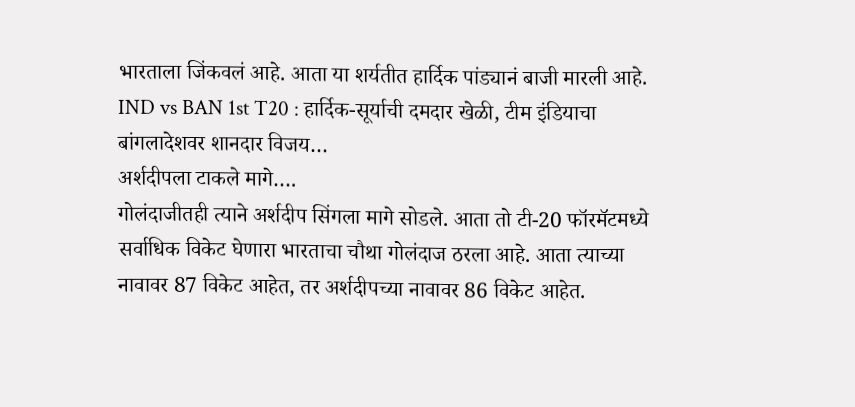भारताला जिंकवलं आहे. आता या शर्यतीत हार्दिक पांड्यानं बाजी मारली आहे.
IND vs BAN 1st T20 : हार्दिक-सूर्याची दमदार खेळी, टीम इंडियाचा बांगलादेशवर शानदार विजय…
अर्शदीपला टाकले मागे….
गोलंदाजीतही त्याने अर्शदीप सिंगला मागे सोडले. आता तो टी-20 फॉरमॅटमध्ये सर्वाधिक विकेट घेणारा भारताचा चौथा गोलंदाज ठरला आहे. आता त्याच्या नावावर 87 विकेट आहेत, तर अर्शदीपच्या नावावर 86 विकेट आहेत.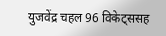युजवेंद्र चहल 96 विकेट्ससह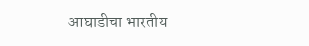आघाडीचा भारतीय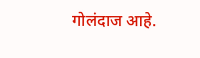गोलंदाज आहे.